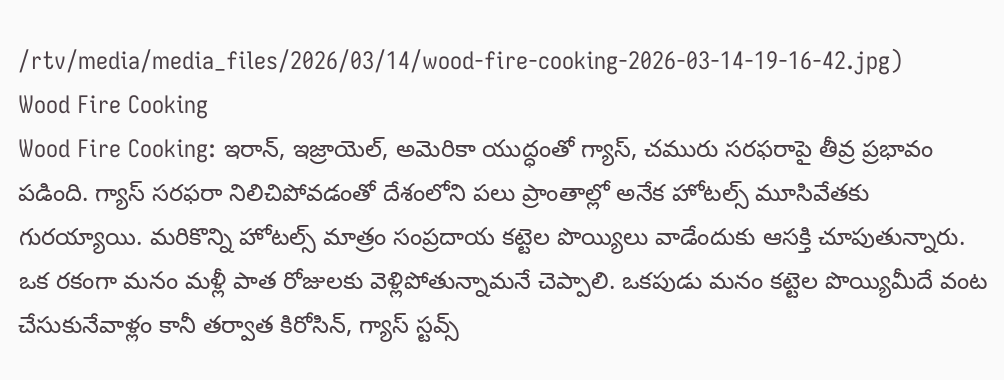/rtv/media/media_files/2026/03/14/wood-fire-cooking-2026-03-14-19-16-42.jpg)
Wood Fire Cooking
Wood Fire Cooking: ఇరాన్, ఇజ్రాయెల్, అమెరికా యుద్ధంతో గ్యాస్, చమురు సరఫరాపై తీవ్ర ప్రభావం పడింది. గ్యాస్ సరఫరా నిలిచిపోవడంతో దేశంలోని పలు ప్రాంతాల్లో అనేక హోటల్స్ మూసివేతకు గురయ్యాయి. మరికొన్ని హోటల్స్ మాత్రం సంప్రదాయ కట్టెల పొయ్యిలు వాడేందుకు ఆసక్తి చూపుతున్నారు. ఒక రకంగా మనం మళ్లీ పాత రోజులకు వెళ్లిపోతున్నామనే చెప్పాలి. ఒకపుడు మనం కట్టెల పొయ్యిమీదే వంట చేసుకునేవాళ్లం కానీ తర్వాత కిరోసిన్, గ్యాస్ స్టవ్స్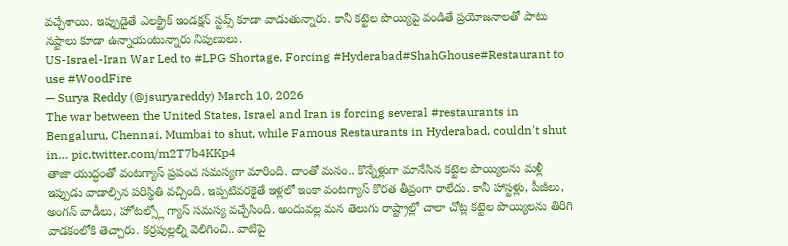వచ్చేశాయి. ఇప్పుడైతే ఎలక్ట్రిక్ ఇండక్షన్ స్టవ్స్ కూడా వాడుతున్నారు. కానీ కట్టెల పొయ్యిపై వండితే ప్రయోజనాలతో పాటు నష్టాలు కూడా ఉన్నాయంటున్నారు నిపుణులు.
US-Israel-Iran War Led to #LPG Shortage, Forcing #Hyderabad#ShahGhouse#Restaurant to use #WoodFire
— Surya Reddy (@jsuryareddy) March 10, 2026
The war between the United States, Israel and Iran is forcing several #restaurants in Bengaluru, Chennai, Mumbai to shut, while Famous Restaurants in Hyderabad, couldn't shut in… pic.twitter.com/m2T7b4KKp4
తాజా యుద్ధంతో వంటగ్యాస్ ప్రపంచ సమస్యగా మారింది. దాంతో మనం.. కొన్నేళ్లుగా మానేసిన కట్టెల పొయ్యిలను మళ్లీ ఇప్పుడు వాడాల్సిన పరిస్థితి వచ్చింది. ఇప్పటివరకైతే ఇళ్లలో ఇంకా వంటగ్యాస్ కొరత తీవ్రంగా రాలేదు. కానీ హాస్టళ్లు, పీజీలు, అంగన్ వాడీలు, హోటల్స్లో గ్యాస్ సమస్య వచ్చేసింది. అందువల్ల మన తెలుగు రాష్ట్రాల్లో చాలా చోట్ల కట్టెల పొయ్యిలను తిరిగి వాడకంలోకి తెచ్చారు. కర్రపుల్లల్ని వెలిగించి.. వాటిపై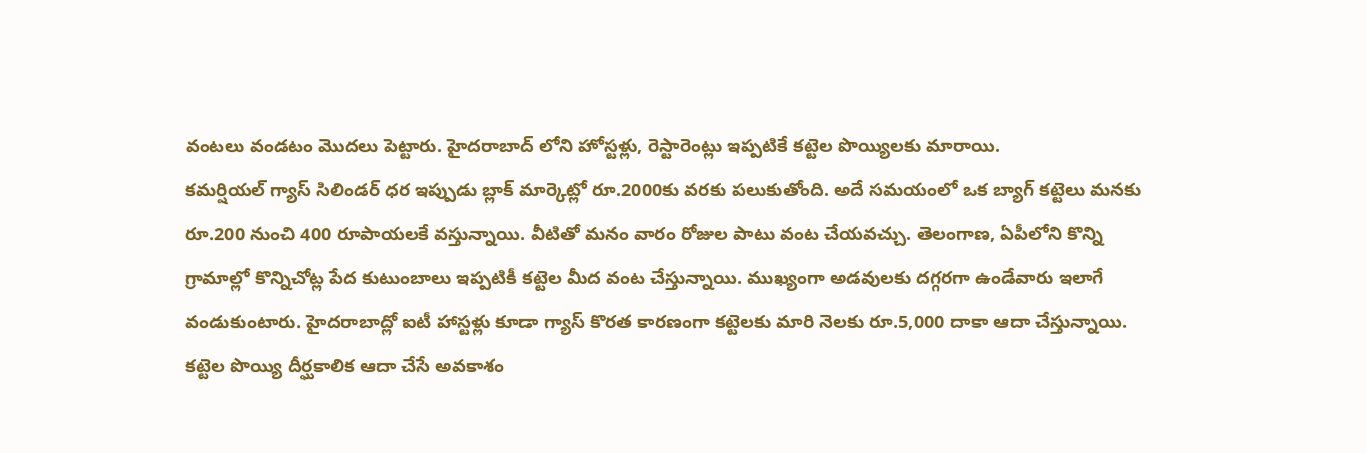వంటలు వండటం మొదలు పెట్టారు. హైదరాబాద్ లోని హోస్టళ్లు, రెస్టారెంట్లు ఇప్పటికే కట్టెల పొయ్యిలకు మారాయి.
కమర్షియల్ గ్యాస్ సిలిండర్ ధర ఇప్పుడు బ్లాక్ మార్కెట్లో రూ.2000కు వరకు పలుకుతోంది. అదే సమయంలో ఒక బ్యాగ్ కట్టెలు మనకు రూ.200 నుంచి 400 రూపాయలకే వస్తున్నాయి. వీటితో మనం వారం రోజుల పాటు వంట చేయవచ్చు. తెలంగాణ, ఏపీలోని కొన్ని గ్రామాల్లో కొన్నిచోట్ల పేద కుటుంబాలు ఇప్పటికీ కట్టెల మీద వంట చేస్తున్నాయి. ముఖ్యంగా అడవులకు దగ్గరగా ఉండేవారు ఇలాగే వండుకుంటారు. హైదరాబాద్లో ఐటీ హాస్టళ్లు కూడా గ్యాస్ కొరత కారణంగా కట్టెలకు మారి నెలకు రూ.5,000 దాకా ఆదా చేస్తున్నాయి. కట్టెల పొయ్యి దీర్ఘకాలిక ఆదా చేసే అవకాశం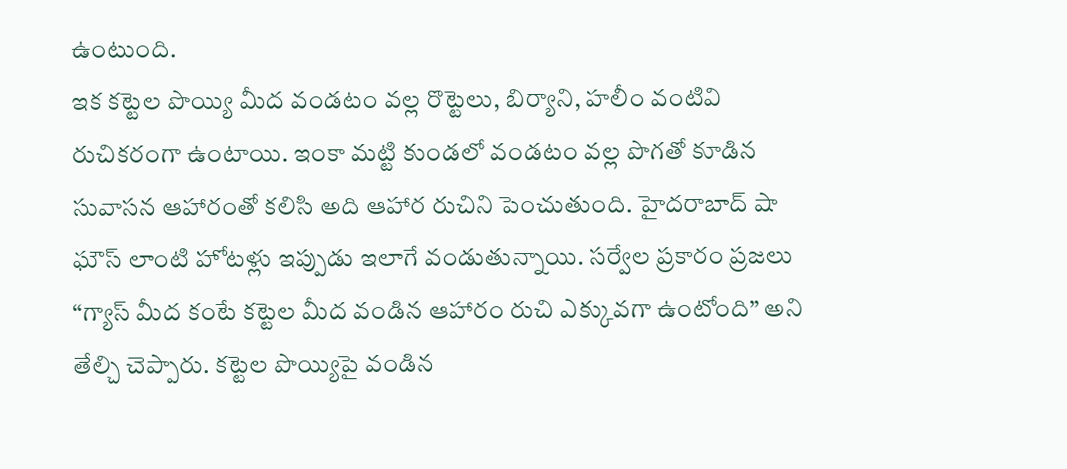ఉంటుంది.
ఇక కట్టెల పొయ్యి మీద వండటం వల్ల రొట్టెలు, బిర్యాని, హలీం వంటివి రుచికరంగా ఉంటాయి. ఇంకా మట్టి కుండలో వండటం వల్ల పొగతో కూడిన సువాసన ఆహారంతో కలిసి అది ఆహార రుచిని పెంచుతుంది. హైదరాబాద్ షా ఘౌస్ లాంటి హోటళ్లు ఇప్పుడు ఇలాగే వండుతున్నాయి. సర్వేల ప్రకారం ప్రజలు “గ్యాస్ మీద కంటే కట్టెల మీద వండిన ఆహారం రుచి ఎక్కువగా ఉంటోంది” అని తేల్చి చెప్పారు. కట్టెల పొయ్యిపై వండిన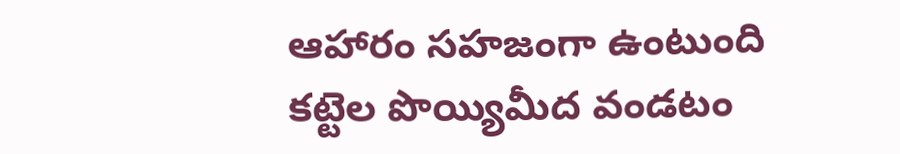ఆహారం సహజంగా ఉంటుంది
కట్టెల పొయ్యిమీద వండటం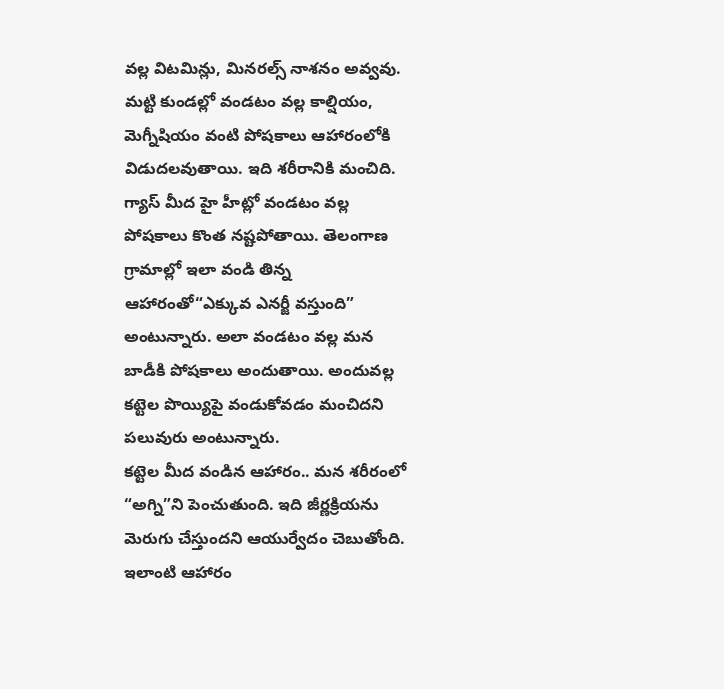వల్ల విటమిన్లు, మినరల్స్ నాశనం అవ్వవు. మట్టి కుండల్లో వండటం వల్ల కాల్షియం, మెగ్నీషియం వంటి పోషకాలు ఆహారంలోకి విడుదలవుతాయి. ఇది శరీరానికి మంచిది. గ్యాస్ మీద హై హీట్లో వండటం వల్ల పోషకాలు కొంత నష్టపోతాయి. తెలంగాణ గ్రామాల్లో ఇలా వండి తిన్న ఆహారంతో“ఎక్కువ ఎనర్జీ వస్తుంది” అంటున్నారు. అలా వండటం వల్ల మన బాడీకి పోషకాలు అందుతాయి. అందువల్ల కట్టెల పొయ్యిపై వండుకోవడం మంచిదని పలువురు అంటున్నారు.
కట్టెల మీద వండిన ఆహారం.. మన శరీరంలో “అగ్ని”ని పెంచుతుంది. ఇది జీర్ణక్రియను మెరుగు చేస్తుందని ఆయుర్వేదం చెబుతోంది. ఇలాంటి ఆహారం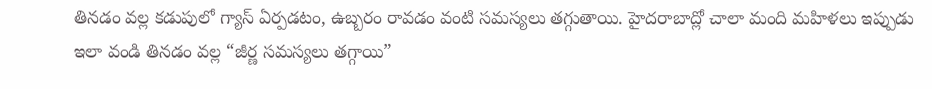తినడం వల్ల కడుపులో గ్యాస్ ఏర్పడటం, ఉబ్బరం రావడం వంటి సమస్యలు తగ్గుతాయి. హైదరాబాద్లో చాలా మంది మహిళలు ఇప్పుడు ఇలా వండి తినడం వల్ల “జీర్ణ సమస్యలు తగ్గాయి”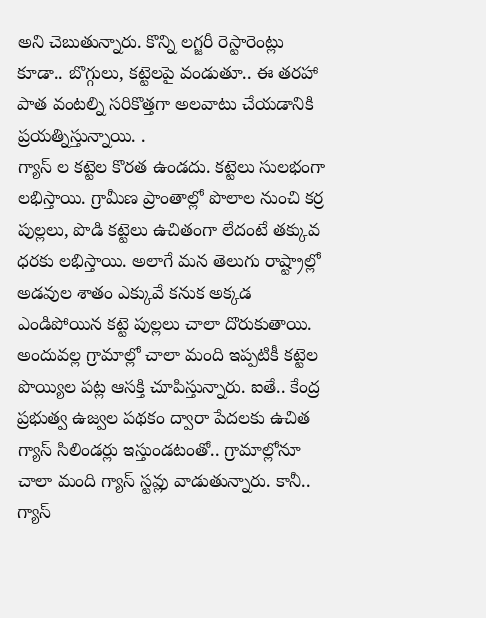అని చెబుతున్నారు. కొన్ని లగ్జరీ రెస్టారెంట్లు కూడా.. బొగ్గులు, కట్టెలపై వండుతూ.. ఈ తరహా పాత వంటల్ని సరికొత్తగా అలవాటు చేయడానికి ప్రయత్నిస్తున్నాయి. .
గ్యాస్ ల కట్టెల కొరత ఉండదు. కట్టెలు సులభంగా లభిస్తాయి. గ్రామీణ ప్రాంతాల్లో పొలాల నుంచి కర్ర పుల్లలు, పొడి కట్టెలు ఉచితంగా లేదంటే తక్కువ ధరకు లభిస్తాయి. అలాగే మన తెలుగు రాష్ట్రాల్లో అడవుల శాతం ఎక్కువే కనుక అక్కడ ఎండిపోయిన కట్టె పుల్లలు చాలా దొరుకుతాయి. అందువల్ల గ్రామాల్లో చాలా మంది ఇప్పటికీ కట్టెల పొయ్యిల పట్ల ఆసక్తి చూపిస్తున్నారు. ఐతే.. కేంద్ర ప్రభుత్వ ఉజ్వల పథకం ద్వారా పేదలకు ఉచిత గ్యాస్ సిలిండర్లు ఇస్తుండటంతో.. గ్రామాల్లోనూ చాలా మంది గ్యాస్ స్టవ్లు వాడుతున్నారు. కానీ.. గ్యాస్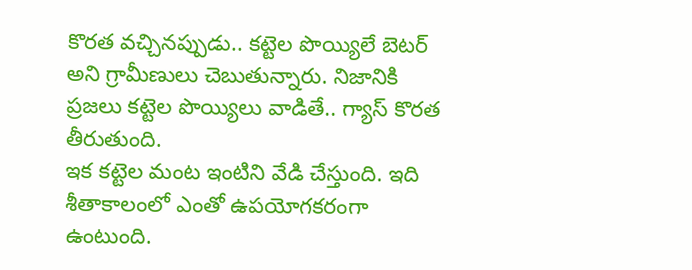కొరత వచ్చినప్పుడు.. కట్టెల పొయ్యిలే బెటర్ అని గ్రామీణులు చెబుతున్నారు. నిజానికి ప్రజలు కట్టెల పొయ్యిలు వాడితే.. గ్యాస్ కొరత తీరుతుంది.
ఇక కట్టెల మంట ఇంటిని వేడి చేస్తుంది. ఇది శీతాకాలంలో ఎంతో ఉపయోగకరంగా ఉంటుంది.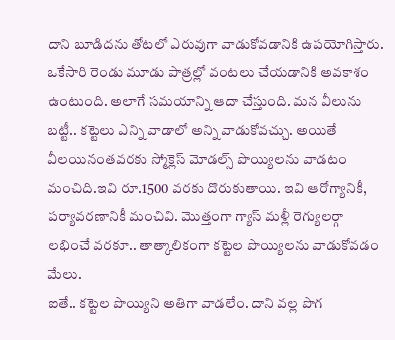దాని బూడిదను తోటలో ఎరువుగా వాడుకోవడానికి ఉపయోగిస్తారు. ఒకేసారి రెండు మూడు పాత్రల్లో వంటలు చేయడానికి అవకాశం ఉంటుంది. అలాగే సమయాన్ని ఆదా చేస్తుంది. మన వీలును బట్టీ.. కట్టెలు ఎన్ని వాడాలో అన్ని వాడుకోవచ్చు. అయితే వీలయినంతవరకు స్మోక్లెస్ మోడల్స్ పొయ్యిలను వాడటం మంచిది.ఇవి రూ.1500 వరకు దొరుకుతాయి. ఇవి ఆరోగ్యానికీ, పర్యావరణానికీ మంచివి. మొత్తంగా గ్యాస్ మళ్లీ రెగ్యులర్గా లభించే వరకూ.. తాత్కాలికంగా కట్టెల పొయ్యిలను వాడుకోవడం మేలు.
ఐతే.. కట్టెల పొయ్యిని అతిగా వాడలేం. దాని వల్ల పొగ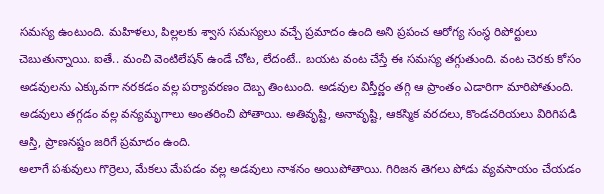సమస్య ఉంటుంది. మహిళలు, పిల్లలకు శ్వాస సమస్యలు వచ్చే ప్రమాదం ఉంది అని ప్రపంచ ఆరోగ్య సంస్థ రిపోర్టులు చెబుతున్నాయి. ఐతే.. మంచి వెంటిలేషన్ ఉండే చోట, లేదంటే.. బయట వంట చేస్తే ఈ సమస్య తగ్గుతుంది. వంట చెరకు కోసం అడవులను ఎక్కువగా నరకడం వల్ల పర్యావరణం దెబ్బ తింటుంది. అడవుల విస్తీర్ణం తగ్గి ఆ ప్రాంతం ఎడారిగా మారిపోతుంది. అడవులు తగ్గడం వల్ల వన్యమృగాలు అంతరించి పోతాయి. అతివృష్టి, అనావృష్టి, ఆకస్మిక వరదలు, కొండచరియలు విరిగిపడి ఆస్తి, ప్రాణనష్టం జరిగే ప్రమాదం ఉంది.
అలాగే పశువులు గొర్రెలు, మేకలు మేపడం వల్ల అడవులు నాశనం అయిపోతాయి. గిరిజన తెగలు పోడు వ్యవసాయం చేయడం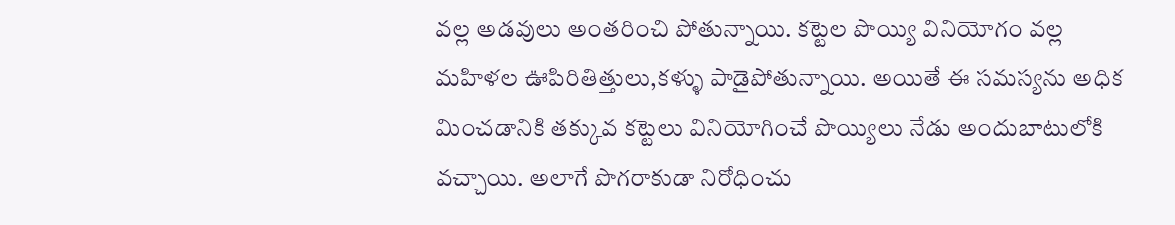వల్ల అడవులు అంతరించి పోతున్నాయి. కట్టెల పొయ్యి వినియోగం వల్ల మహిళల ఊపిరితిత్తులు,కళ్ళు పాడైపోతున్నాయి. అయితే ఈ సమస్యను అధిక మించడానికి తక్కువ కట్టెలు వినియోగించే పొయ్యిలు నేడు అందుబాటులోకి వచ్చాయి. అలాగే పొగరాకుడా నిరోధించు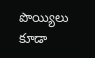పొయ్యిలు కూడా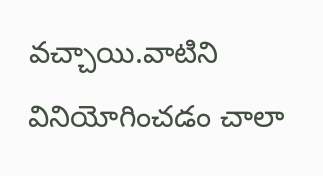వచ్చాయి.వాటిని వినియోగించడం చాలా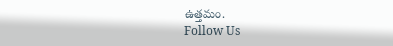ఉత్తమం.
Follow Us